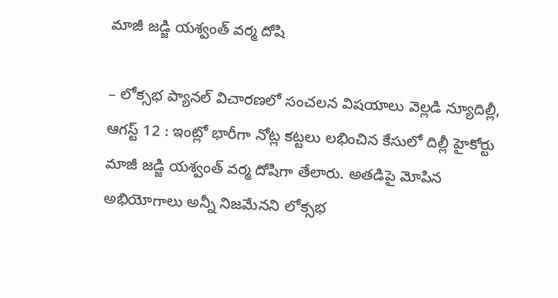మాజీ జడ్జి యశ్వంత్ వర్మ దోషి

– లోక్సభ ప్యానల్ విచారణలో సంచలన విషయాలు వెల్లడి న్యూదిల్లీ, ఆగస్ట్ 12 : ఇంట్లో భారీగా నోట్ల కట్టలు లభించిన కేసులో దిల్లీ హైకోర్టు మాజీ జడ్జి యశ్వంత్ వర్మ దోషిగా తేలారు. అతడిపై మోపిన అభియోగాలు అన్నీ నిజమేనని లోక్సభ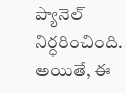ప్యానెల్ నిర్ధరించింది. అయితే, ఈ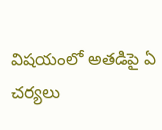విషయంలో అతడిపై ఏ చర్యలు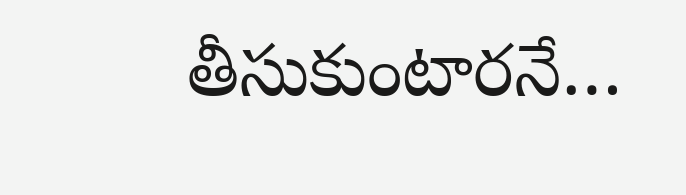తీసుకుంటారనే…